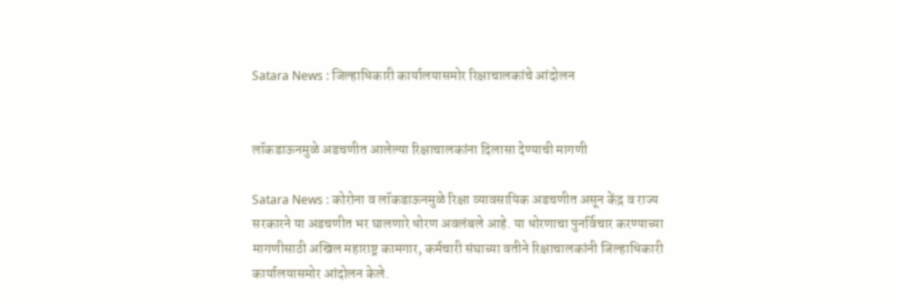Satara News : जिल्हाधिकारी कार्यालयासमोर रिक्षाचालकांचे आंदोलन


लॉकडाऊनमुळे अडचणीत आलेल्या रिक्षाचालकांना दिलासा देण्याची मागणी

Satara News : कोरोना व लॉकडाऊनमुळे रिक्षा व्यावसायिक अडचणीत असून केंद्र व राज्य सरकारने या अडचणीत भर घालणारे धोरण अवलंबले आहे. या धोरणाचा पुनर्विचार करण्याच्या मागणीसाठी अखिल महाराष्ट्र कामगार, कर्मचारी संघाच्या वतीने रिक्षाचालकांनी जिल्हाधिकारी कार्यालयासमोर आंदोलन केले.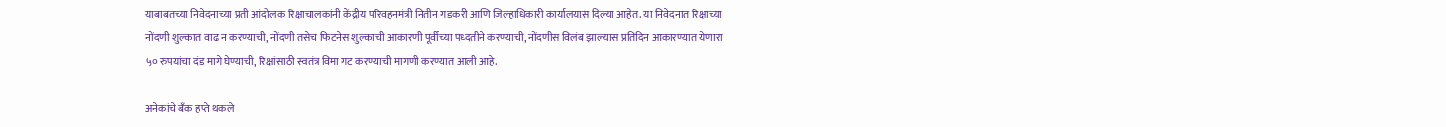याबाबतच्या निवेदनाच्या प्रती आंदोलक रिक्षाचालकांनी केंद्रीय परिवहनमंत्री नितीन गडकरी आणि जिल्हाधिकारी कार्यालयास दिल्या आहेत. या निवेदनात रिक्षाच्या नोंदणी शुल्कात वाढ न करण्याची, नोंदणी तसेच फिटनेस शुल्काची आकारणी पूर्वीच्या पध्दतीने करण्याची, नोंदणीस विलंब झाल्यास प्रतिदिन आकारण्यात येणारा ५० रुपयांचा दंड मागे घेण्याची, रिक्षांसाठी स्वतंत्र विमा गट करण्याची मागणी करण्यात आली आहे.

अनेकांचे बँक हप्ते थकले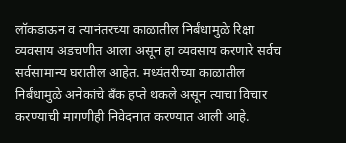लॉकडाऊन व त्यानंतरच्या काळातील निर्बंधामुळे रिक्षा व्यवसाय अडचणीत आला असून हा व्यवसाय करणारे सर्वच सर्वसामान्य घरातील आहेत. मध्यंतरीच्या काळातील निर्बंधामुळे अनेकांचे बँक हप्ते थकले असून त्याचा विचार करण्याची मागणीही निवेदनात करण्यात आली आहे.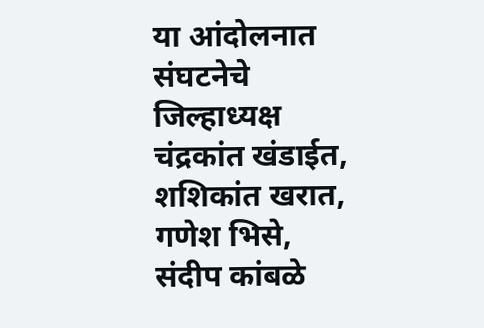या आंदोलनात संघटनेचे जिल्हाध्यक्ष चंद्रकांत खंडाईत, शशिकांत खरात, गणेश भिसे, संदीप कांबळे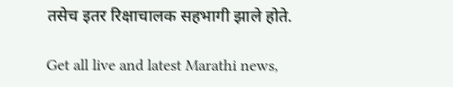तसेच इतर रिक्षाचालक सहभागी झाले होते.

Get all live and latest Marathi news,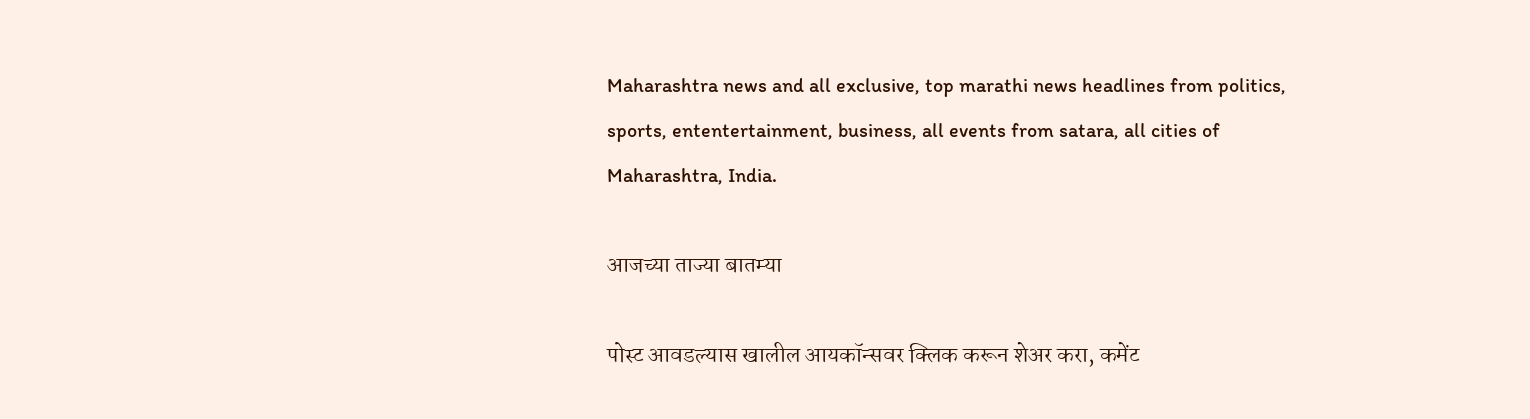Maharashtra news and all exclusive, top marathi news headlines from politics, sports, ententertainment, business, all events from satara, all cities of Maharashtra, India.

आजच्या ताज्या बातम्या

पोस्ट आवडल्यास खालील आयकॉन्सवर क्लिक करून शेअर करा, कमेंट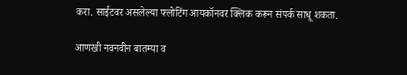करा. साईटवर असलेल्या फ्लोटिंग आयकॉनवर क्लिक करून संपर्क साधू शकता.

आणखी नवनवीन बातम्या व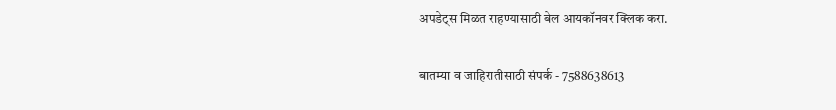अपडेट्स मिळत राहण्यासाठी बेल आयकॉनवर क्लिक करा.

बातम्या व जाहिरातीसाठी संपर्क - 7588638613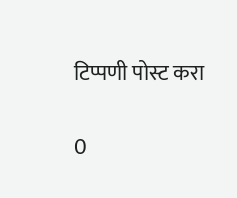टिप्पणी पोस्ट करा

0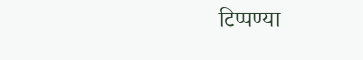टिप्पण्या